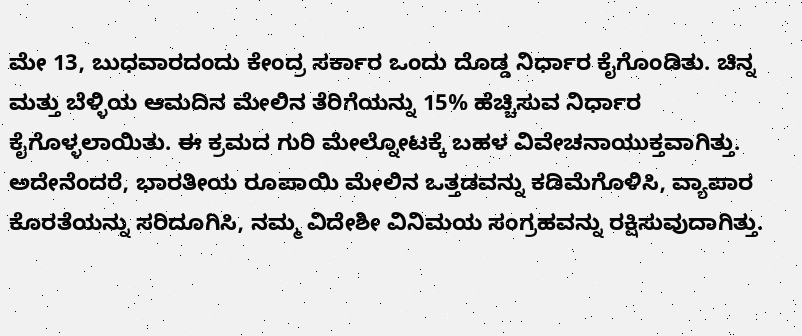ಮೇ 13, ಬುಧವಾರದಂದು ಕೇಂದ್ರ ಸರ್ಕಾರ ಒಂದು ದೊಡ್ಡ ನಿರ್ಧಾರ ಕೈಗೊಂಡಿತು. ಚಿನ್ನ ಮತ್ತು ಬೆಳ್ಳಿಯ ಆಮದಿನ ಮೇಲಿನ ತೆರಿಗೆಯನ್ನು 15% ಹೆಚ್ಚಿಸುವ ನಿರ್ಧಾರ ಕೈಗೊಳ್ಳಲಾಯಿತು. ಈ ಕ್ರಮದ ಗುರಿ ಮೇಲ್ನೋಟಕ್ಕೆ ಬಹಳ ವಿವೇಚನಾಯುಕ್ತವಾಗಿತ್ತು. ಅದೇನೆಂದರೆ, ಭಾರತೀಯ ರೂಪಾಯಿ ಮೇಲಿನ ಒತ್ತಡವನ್ನು ಕಡಿಮೆಗೊಳಿಸಿ, ವ್ಯಾಪಾರ ಕೊರತೆಯನ್ನು ಸರಿದೂಗಿಸಿ, ನಮ್ಮ ವಿದೇಶೀ ವಿನಿಮಯ ಸಂಗ್ರಹವನ್ನು ರಕ್ಷಿಸುವುದಾಗಿತ್ತು.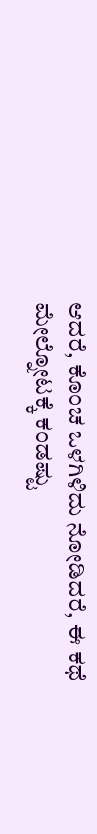ಆದರೆ, ಕೊಂಚ ಒಳಗಿಳಿದು ನೋಡಿದರೆ, ಈ ಕಥೆ ಮೇಲ್ನೋಟಕ್ಕೆ ಕಂಡಷ್ಟು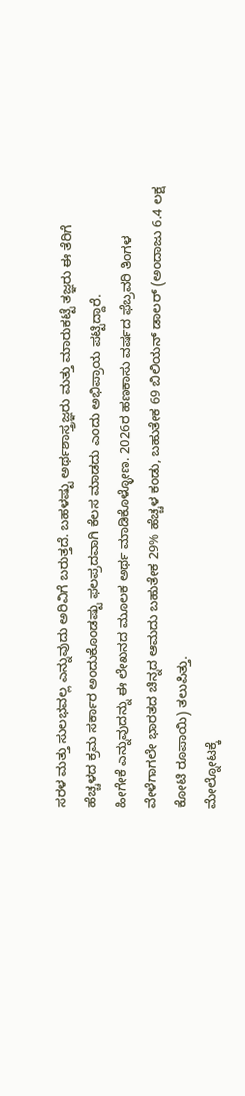ಸರಳ ಮತ್ತು ಸುಲಭವಲ್ಲ ಎನ್ನುವುದು ಅರಿವಿಗೆ ಬರುತ್ತದೆ. ಬಹಳಷ್ಟು ಅರ್ಥಶಾಸ್ತ್ರಜ್ಞರು ಮತ್ತು ಮಾರುಕಟ್ಟೆ ತಜ್ಞರು ಈ ತೆರಿಗೆ ಹೆಚ್ಚಳದ ಕ್ರಮ ಸರ್ಕಾರ ಅಂದುಕೊಂಡಷ್ಟು ಫಲಪ್ರದವಾಗಿ ಕೆಲಸ ಮಾಡದು ಎಂದು ಅಭಿಪ್ರಾಯ ಪಟ್ಟಿದ್ದಾರೆ.
ಹೀಗೇಕೆ ಎನ್ನುವುದನ್ನು ಈ ಲೇಖನದ ಮೂಲಕ ಅರ್ಥ ಮಾಡಿಕೊಳ್ಳೋಣ. 2026ರ ಹಣಕಾಸು ವರ್ಷದ ಫೆಬ್ರವರಿ ತಿಂಗಳ ವೇಳೆಗಾಗಲೇ ಭಾರತದ ಚಿನ್ನದ ಆಮದು ಬಹುತೇಕ 29% ಹೆಚ್ಚಳ ಕಂಡು, ಬಹುತೇಕ 69 ಬಿಲಿಯನ್ ಡಾಲರ್ (ಅಂದಾಜು 6.4 ಲಕ್ಷ ಕೋಟಿ ರೂಪಾಯಿ) ತಲುಪಿತ್ತು.
ಮೇಲ್ನೋಟಕ್ಕೆ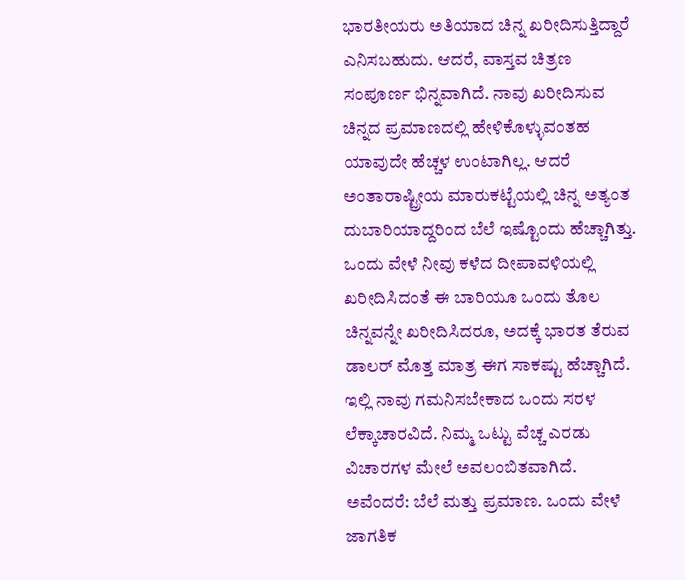ಭಾರತೀಯರು ಅತಿಯಾದ ಚಿನ್ನ ಖರೀದಿಸುತ್ತಿದ್ದಾರೆ ಎನಿಸಬಹುದು. ಆದರೆ, ವಾಸ್ತವ ಚಿತ್ರಣ ಸಂಪೂರ್ಣ ಭಿನ್ನವಾಗಿದೆ. ನಾವು ಖರೀದಿಸುವ ಚಿನ್ನದ ಪ್ರಮಾಣದಲ್ಲಿ ಹೇಳಿಕೊಳ್ಳುವಂತಹ ಯಾವುದೇ ಹೆಚ್ಚಳ ಉಂಟಾಗಿಲ್ಲ. ಆದರೆ ಅಂತಾರಾಷ್ಟ್ರೀಯ ಮಾರುಕಟ್ಟೆಯಲ್ಲಿ ಚಿನ್ನ ಅತ್ಯಂತ ದುಬಾರಿಯಾದ್ದರಿಂದ ಬೆಲೆ ಇಷ್ಟೊಂದು ಹೆಚ್ಚಾಗಿತ್ತು. ಒಂದು ವೇಳೆ ನೀವು ಕಳೆದ ದೀಪಾವಳಿಯಲ್ಲಿ ಖರೀದಿಸಿದಂತೆ ಈ ಬಾರಿಯೂ ಒಂದು ತೊಲ ಚಿನ್ನವನ್ನೇ ಖರೀದಿಸಿದರೂ, ಅದಕ್ಕೆ ಭಾರತ ತೆರುವ ಡಾಲರ್ ಮೊತ್ತ ಮಾತ್ರ ಈಗ ಸಾಕಷ್ಟು ಹೆಚ್ಚಾಗಿದೆ.
ಇಲ್ಲಿ ನಾವು ಗಮನಿಸಬೇಕಾದ ಒಂದು ಸರಳ ಲೆಕ್ಕಾಚಾರವಿದೆ. ನಿಮ್ಮ ಒಟ್ಟು ವೆಚ್ಚ ಎರಡು ವಿಚಾರಗಳ ಮೇಲೆ ಅವಲಂಬಿತವಾಗಿದೆ. ಅವೆಂದರೆ: ಬೆಲೆ ಮತ್ತು ಪ್ರಮಾಣ. ಒಂದು ವೇಳೆ ಜಾಗತಿಕ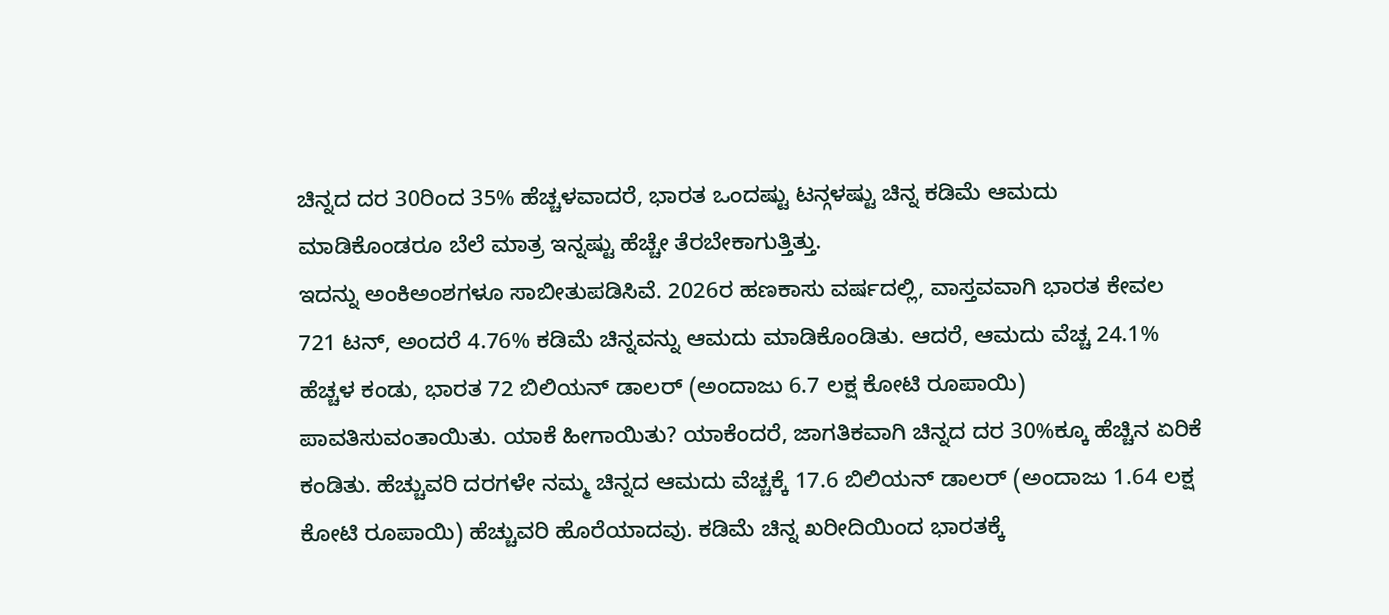ಚಿನ್ನದ ದರ 30ರಿಂದ 35% ಹೆಚ್ಚಳವಾದರೆ, ಭಾರತ ಒಂದಷ್ಟು ಟನ್ಗಳಷ್ಟು ಚಿನ್ನ ಕಡಿಮೆ ಆಮದು ಮಾಡಿಕೊಂಡರೂ ಬೆಲೆ ಮಾತ್ರ ಇನ್ನಷ್ಟು ಹೆಚ್ಚೇ ತೆರಬೇಕಾಗುತ್ತಿತ್ತು.
ಇದನ್ನು ಅಂಕಿಅಂಶಗಳೂ ಸಾಬೀತುಪಡಿಸಿವೆ. 2026ರ ಹಣಕಾಸು ವರ್ಷದಲ್ಲಿ, ವಾಸ್ತವವಾಗಿ ಭಾರತ ಕೇವಲ 721 ಟನ್, ಅಂದರೆ 4.76% ಕಡಿಮೆ ಚಿನ್ನವನ್ನು ಆಮದು ಮಾಡಿಕೊಂಡಿತು. ಆದರೆ, ಆಮದು ವೆಚ್ಚ 24.1% ಹೆಚ್ಚಳ ಕಂಡು, ಭಾರತ 72 ಬಿಲಿಯನ್ ಡಾಲರ್ (ಅಂದಾಜು 6.7 ಲಕ್ಷ ಕೋಟಿ ರೂಪಾಯಿ) ಪಾವತಿಸುವಂತಾಯಿತು. ಯಾಕೆ ಹೀಗಾಯಿತು? ಯಾಕೆಂದರೆ, ಜಾಗತಿಕವಾಗಿ ಚಿನ್ನದ ದರ 30%ಕ್ಕೂ ಹೆಚ್ಚಿನ ಏರಿಕೆ ಕಂಡಿತು. ಹೆಚ್ಚುವರಿ ದರಗಳೇ ನಮ್ಮ ಚಿನ್ನದ ಆಮದು ವೆಚ್ಚಕ್ಕೆ 17.6 ಬಿಲಿಯನ್ ಡಾಲರ್ (ಅಂದಾಜು 1.64 ಲಕ್ಷ ಕೋಟಿ ರೂಪಾಯಿ) ಹೆಚ್ಚುವರಿ ಹೊರೆಯಾದವು. ಕಡಿಮೆ ಚಿನ್ನ ಖರೀದಿಯಿಂದ ಭಾರತಕ್ಕೆ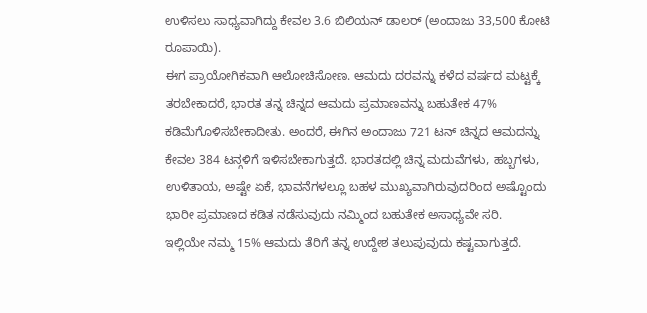ಉಳಿಸಲು ಸಾಧ್ಯವಾಗಿದ್ದು ಕೇವಲ 3.6 ಬಿಲಿಯನ್ ಡಾಲರ್ (ಅಂದಾಜು 33,500 ಕೋಟಿ ರೂಪಾಯಿ).
ಈಗ ಪ್ರಾಯೋಗಿಕವಾಗಿ ಆಲೋಚಿಸೋಣ. ಆಮದು ದರವನ್ನು ಕಳೆದ ವರ್ಷದ ಮಟ್ಟಕ್ಕೆ ತರಬೇಕಾದರೆ, ಭಾರತ ತನ್ನ ಚಿನ್ನದ ಆಮದು ಪ್ರಮಾಣವನ್ನು ಬಹುತೇಕ 47% ಕಡಿಮೆಗೊಳಿಸಬೇಕಾದೀತು. ಅಂದರೆ, ಈಗಿನ ಅಂದಾಜು 721 ಟನ್ ಚಿನ್ನದ ಆಮದನ್ನು ಕೇವಲ 384 ಟನ್ಗಳಿಗೆ ಇಳಿಸಬೇಕಾಗುತ್ತದೆ. ಭಾರತದಲ್ಲಿ ಚಿನ್ನ ಮದುವೆಗಳು, ಹಬ್ಬಗಳು, ಉಳಿತಾಯ, ಅಷ್ಟೇ ಏಕೆ, ಭಾವನೆಗಳಲ್ಲೂ ಬಹಳ ಮುಖ್ಯವಾಗಿರುವುದರಿಂದ ಅಷ್ಟೊಂದು ಭಾರೀ ಪ್ರಮಾಣದ ಕಡಿತ ನಡೆಸುವುದು ನಮ್ಮಿಂದ ಬಹುತೇಕ ಅಸಾಧ್ಯವೇ ಸರಿ.
ಇಲ್ಲಿಯೇ ನಮ್ಮ 15% ಆಮದು ತೆರಿಗೆ ತನ್ನ ಉದ್ದೇಶ ತಲುಪುವುದು ಕಷ್ಟವಾಗುತ್ತದೆ.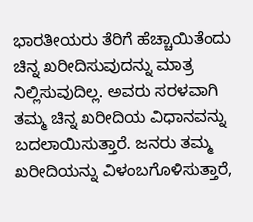ಭಾರತೀಯರು ತೆರಿಗೆ ಹೆಚ್ಚಾಯಿತೆಂದು ಚಿನ್ನ ಖರೀದಿಸುವುದನ್ನು ಮಾತ್ರ ನಿಲ್ಲಿಸುವುದಿಲ್ಲ. ಅವರು ಸರಳವಾಗಿ ತಮ್ಮ ಚಿನ್ನ ಖರೀದಿಯ ವಿಧಾನವನ್ನು ಬದಲಾಯಿಸುತ್ತಾರೆ. ಜನರು ತಮ್ಮ ಖರೀದಿಯನ್ನು ವಿಳಂಬಗೊಳಿಸುತ್ತಾರೆ,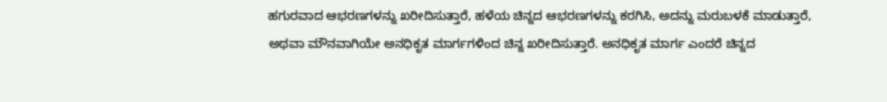ಹಗುರವಾದ ಆಭರಣಗಳನ್ನು ಖರೀದಿಸುತ್ತಾರೆ, ಹಳೆಯ ಚಿನ್ನದ ಆಭರಣಗಳನ್ನು ಕರಗಿಸಿ, ಅದನ್ನು ಮರುಬಳಕೆ ಮಾಡುತ್ತಾರೆ, ಅಥವಾ ಮೌನವಾಗಿಯೇ ಅನಧಿಕೃತ ಮಾರ್ಗಗಳಿಂದ ಚಿನ್ನ ಖರೀದಿಸುತ್ತಾರೆ. ಅನಧಿಕೃತ ಮಾರ್ಗ ಎಂದರೆ ಚಿನ್ನದ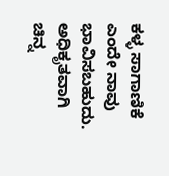ಕಳ್ಳ ಸಾಗಾಣಿಕೆ ಎಂದೇ ನಾವು ಭಾವಿಸಬಹುದು. ಅಧಿಕೃತವಾಗಿ ಚಿನ್ನ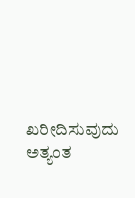ಖರೀದಿಸುವುದು ಅತ್ಯಂತ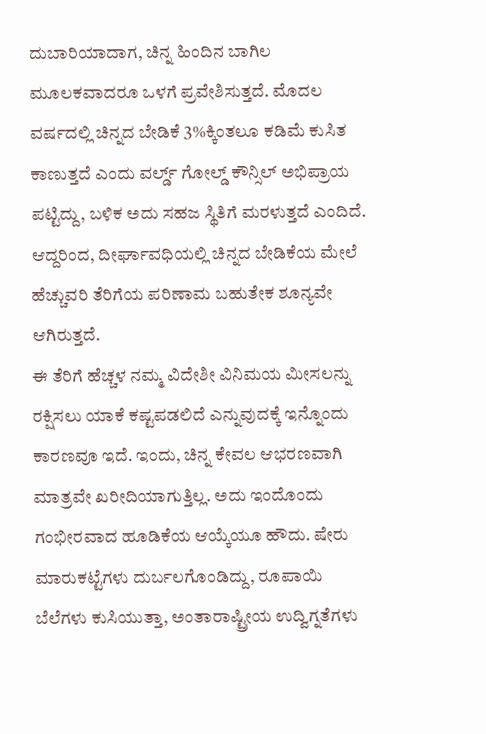ದುಬಾರಿಯಾದಾಗ, ಚಿನ್ನ ಹಿಂದಿನ ಬಾಗಿಲ ಮೂಲಕವಾದರೂ ಒಳಗೆ ಪ್ರವೇಶಿಸುತ್ತದೆ. ಮೊದಲ ವರ್ಷದಲ್ಲಿ ಚಿನ್ನದ ಬೇಡಿಕೆ 3%ಕ್ಕಿಂತಲೂ ಕಡಿಮೆ ಕುಸಿತ ಕಾಣುತ್ತದೆ ಎಂದು ವರ್ಲ್ಡ್ ಗೋಲ್ಡ್ ಕೌನ್ಸಿಲ್ ಅಭಿಪ್ರಾಯ ಪಟ್ಟಿದ್ದು, ಬಳಿಕ ಅದು ಸಹಜ ಸ್ಥಿತಿಗೆ ಮರಳುತ್ತದೆ ಎಂದಿದೆ. ಆದ್ದರಿಂದ, ದೀರ್ಘಾವಧಿಯಲ್ಲಿ ಚಿನ್ನದ ಬೇಡಿಕೆಯ ಮೇಲೆ ಹೆಚ್ಚುವರಿ ತೆರಿಗೆಯ ಪರಿಣಾಮ ಬಹುತೇಕ ಶೂನ್ಯವೇ ಆಗಿರುತ್ತದೆ.
ಈ ತೆರಿಗೆ ಹೆಚ್ಚಳ ನಮ್ಮ ವಿದೇಶೀ ವಿನಿಮಯ ಮೀಸಲನ್ನು ರಕ್ಷಿಸಲು ಯಾಕೆ ಕಷ್ಟಪಡಲಿದೆ ಎನ್ನುವುದಕ್ಕೆ ಇನ್ನೊಂದು ಕಾರಣವೂ ಇದೆ. ಇಂದು, ಚಿನ್ನ ಕೇವಲ ಆಭರಣವಾಗಿ ಮಾತ್ರವೇ ಖರೀದಿಯಾಗುತ್ತಿಲ್ಲ. ಅದು ಇಂದೊಂದು ಗಂಭೀರವಾದ ಹೂಡಿಕೆಯ ಆಯ್ಕೆಯೂ ಹೌದು. ಷೇರು ಮಾರುಕಟ್ಟೆಗಳು ದುರ್ಬಲಗೊಂಡಿದ್ದು, ರೂಪಾಯಿ ಬೆಲೆಗಳು ಕುಸಿಯುತ್ತಾ, ಅಂತಾರಾಷ್ಟ್ರೀಯ ಉದ್ವಿಗ್ನತೆಗಳು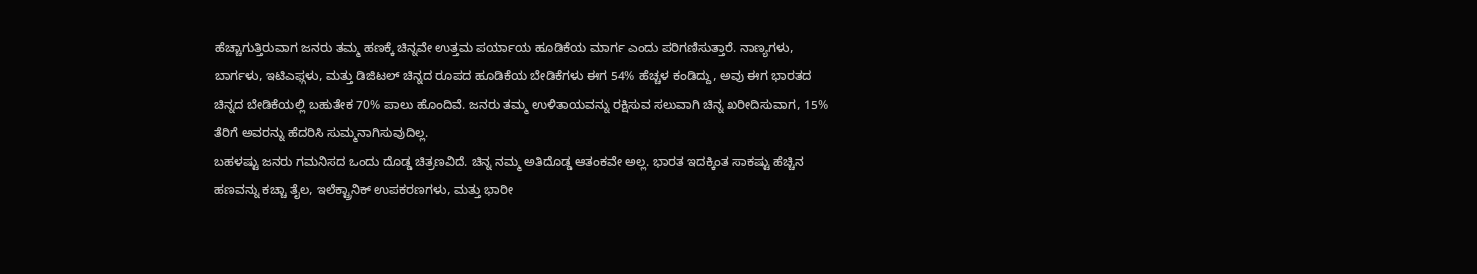ಹೆಚ್ಚಾಗುತ್ತಿರುವಾಗ ಜನರು ತಮ್ಮ ಹಣಕ್ಕೆ ಚಿನ್ನವೇ ಉತ್ತಮ ಪರ್ಯಾಯ ಹೂಡಿಕೆಯ ಮಾರ್ಗ ಎಂದು ಪರಿಗಣಿಸುತ್ತಾರೆ. ನಾಣ್ಯಗಳು, ಬಾರ್ಗಳು, ಇಟಿಎಫ್ಗಳು, ಮತ್ತು ಡಿಜಿಟಲ್ ಚಿನ್ನದ ರೂಪದ ಹೂಡಿಕೆಯ ಬೇಡಿಕೆಗಳು ಈಗ 54% ಹೆಚ್ಚಳ ಕಂಡಿದ್ದು, ಅವು ಈಗ ಭಾರತದ ಚಿನ್ನದ ಬೇಡಿಕೆಯಲ್ಲಿ ಬಹುತೇಕ 70% ಪಾಲು ಹೊಂದಿವೆ. ಜನರು ತಮ್ಮ ಉಳಿತಾಯವನ್ನು ರಕ್ಷಿಸುವ ಸಲುವಾಗಿ ಚಿನ್ನ ಖರೀದಿಸುವಾಗ, 15% ತೆರಿಗೆ ಅವರನ್ನು ಹೆದರಿಸಿ ಸುಮ್ಮನಾಗಿಸುವುದಿಲ್ಲ.
ಬಹಳಷ್ಟು ಜನರು ಗಮನಿಸದ ಒಂದು ದೊಡ್ಡ ಚಿತ್ರಣವಿದೆ. ಚಿನ್ನ ನಮ್ಮ ಅತಿದೊಡ್ಡ ಆತಂಕವೇ ಅಲ್ಲ. ಭಾರತ ಇದಕ್ಕಿಂತ ಸಾಕಷ್ಟು ಹೆಚ್ಚಿನ ಹಣವನ್ನು ಕಚ್ಚಾ ತೈಲ, ಇಲೆಕ್ಟ್ರಾನಿಕ್ ಉಪಕರಣಗಳು, ಮತ್ತು ಭಾರೀ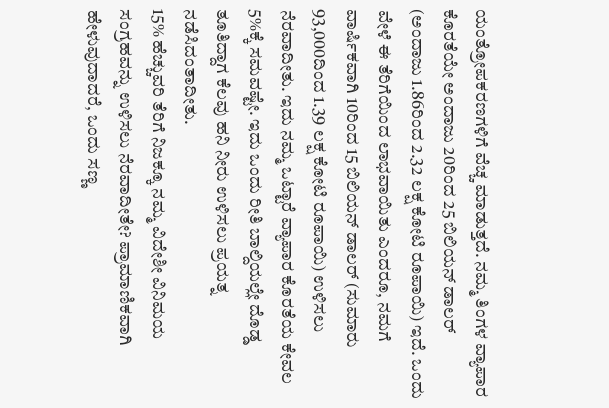ಯಂತ್ರೋಪಕರಣಗಳಿಗೆ ವೆಚ್ಚ ಮಾಡುತ್ತದೆ. ನಮ್ಮ ತಿಂಗಳ ವ್ಯಾಪಾರ ಕೊರತೆಯೇ ಅಂದಾಜು 20ರಿಂದ 25 ಬಿಲಿಯನ್ ಡಾಲರ್ (ಅಂದಾಜು 1.86ರಿಂದ 2.32 ಲಕ್ಷ ಕೋಟಿ ರೂಪಾಯಿ) ಇದೆ. ಒಂದು ವೇಳೆ ಈ ತೆರಿಗೆಯಿಂದ ಲಾಭವಾಯಿತು ಎಂದರೂ, ನಮಗೆ ವಾರ್ಷಿಕವಾಗಿ 10ರಿಂದ 15 ಬಿಲಿಯನ್ ಡಾಲರ್ (ಸುಮಾರು 93,000ದಿಂದ 1.39 ಲಕ್ಷ ಕೋಟಿ ರೂಪಾಯಿ) ಉಳಿಸಲು ನೆರವಾದೀತು. ಇದು ನಮ್ಮ ಒಟ್ಟಾರೆ ವ್ಯಾಪಾರ ಕೊರತೆಯ ಕೇವಲ 5%ಕ್ಕೆ ಸಮವಷ್ಟೇ. ಇದು ಒಂದು ರೀತಿ ಬಾಲ್ದಿಯಲ್ಲೇ ದೊಡ್ಡ ತೂತಿದ್ದಾಗ ಕೆಲವು ಹನಿ ನೀರು ಉಳಿಸಲು ಪ್ರಯತ್ನ ನಡೆಸಿದಂತಾದೀತು.
15% ಹೆಚ್ಚುವರಿ ತೆರಿಗೆ ನಿಜಕ್ಕೂ ನಮ್ಮ ವಿದೇಶೀ ವಿನಿಮಯ ಸಂಗ್ರಹವನ್ನು ಉಳಿಸಲು ನೆರವಾದೀತೇ? ಪ್ರಾಮಾಣಿಕವಾಗಿ ಹೇಳುವುದಾದರೆ, ಒಂದು ಸಣ್ಣ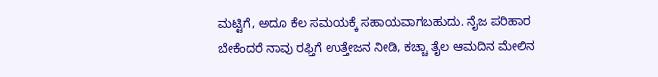ಮಟ್ಟಿಗೆ, ಅದೂ ಕೆಲ ಸಮಯಕ್ಕೆ ಸಹಾಯವಾಗಬಹುದು. ನೈಜ ಪರಿಹಾರ ಬೇಕೆಂದರೆ ನಾವು ರಫ್ತಿಗೆ ಉತ್ತೇಜನ ನೀಡಿ, ಕಚ್ಚಾ ತೈಲ ಆಮದಿನ ಮೇಲಿನ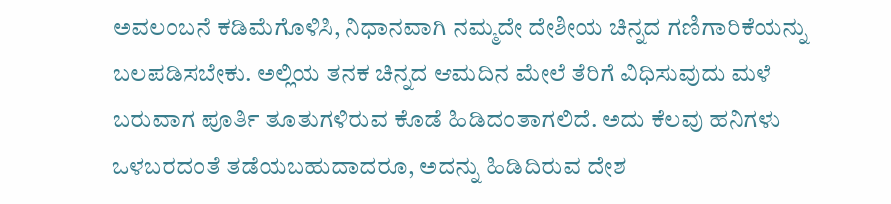ಅವಲಂಬನೆ ಕಡಿಮೆಗೊಳಿಸಿ, ನಿಧಾನವಾಗಿ ನಮ್ಮದೇ ದೇಶೀಯ ಚಿನ್ನದ ಗಣಿಗಾರಿಕೆಯನ್ನು ಬಲಪಡಿಸಬೇಕು. ಅಲ್ಲಿಯ ತನಕ ಚಿನ್ನದ ಆಮದಿನ ಮೇಲೆ ತೆರಿಗೆ ವಿಧಿಸುವುದು ಮಳೆ ಬರುವಾಗ ಪೂರ್ತಿ ತೂತುಗಳಿರುವ ಕೊಡೆ ಹಿಡಿದಂತಾಗಲಿದೆ. ಅದು ಕೆಲವು ಹನಿಗಳು ಒಳಬರದಂತೆ ತಡೆಯಬಹುದಾದರೂ, ಅದನ್ನು ಹಿಡಿದಿರುವ ದೇಶ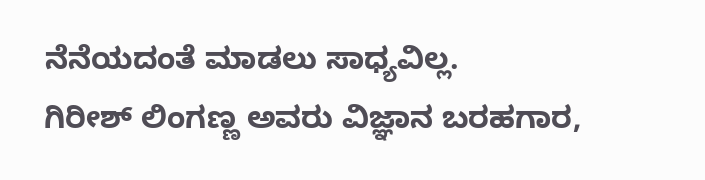ನೆನೆಯದಂತೆ ಮಾಡಲು ಸಾಧ್ಯವಿಲ್ಲ.
ಗಿರೀಶ್ ಲಿಂಗಣ್ಣ ಅವರು ವಿಜ್ಞಾನ ಬರಹಗಾರ,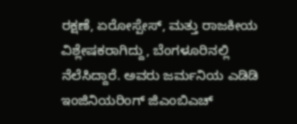ರಕ್ಷಣೆ, ಏರೋಸ್ಪೇಸ್, ಮತ್ತು ರಾಜಕೀಯ ವಿಶ್ಲೇಷಕರಾಗಿದ್ದು, ಬೆಂಗಳೂರಿನಲ್ಲಿ ನೆಲೆಸಿದ್ದಾರೆ. ಅವರು ಜರ್ಮನಿಯ ಎಡಿಡಿ ಇಂಜಿನಿಯರಿಂಗ್ ಜಿಎಂಬಿಎಚ್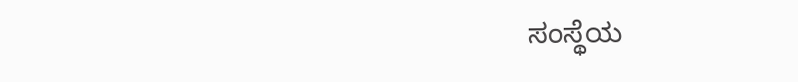ಸಂಸ್ಥೆಯ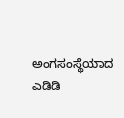ಅಂಗಸಂಸ್ಥೆಯಾದ ಎಡಿಡಿ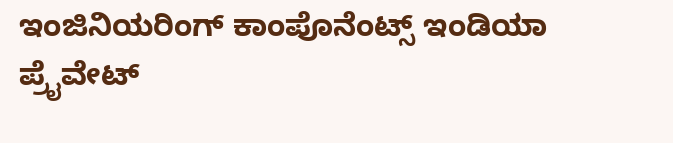ಇಂಜಿನಿಯರಿಂಗ್ ಕಾಂಪೊನೆಂಟ್ಸ್ ಇಂಡಿಯಾ ಪ್ರೈವೇಟ್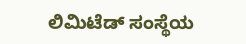ಲಿಮಿಟೆಡ್ ಸಂಸ್ಥೆಯ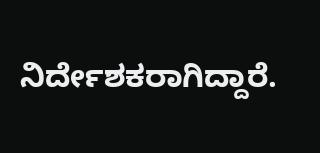ನಿರ್ದೇಶಕರಾಗಿದ್ದಾರೆ.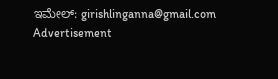ಇಮೇಲ್: girishlinganna@gmail.com
Advertisement